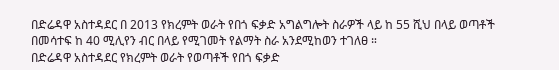በድሬዳዋ አስተዳደር በ 2013 የክረምት ወራት የበጎ ፍቃድ አግልግሎት ስራዎች ላይ ከ 55 ሺህ በላይ ወጣቶች በመሳተፍ ከ 40 ሚሊየን ብር በላይ የሚገመት የልማት ስራ አንደሚከወን ተገለፀ ።
በድሬዳዋ አስተዳደር የክረምት ወራት የወጣቶች የበጎ ፍቃድ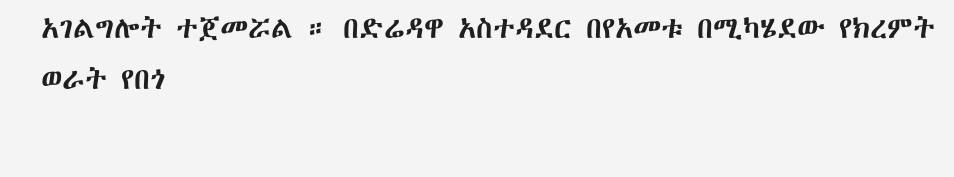አገልግሎት ተጀመሯል ። በድሬዳዋ አስተዳደር በየአመቱ በሚካሄደው የክረምት ወራት የበጎ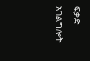ፍቃድ አገልግሎት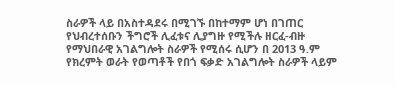ስራዎች ላይ በአስተዳደሩ በሚገኙ በከተማም ሆነ በገጠር የህብረተሰቡን ችግሮች ሊፈቱና ሊያግዙ የሚችሉ ዘርፈ-ብዙ የማህበራዊ አገልግሎት ስራዎች የሚሰሩ ሲሆን በ 2013 ዓ.ም የክረምት ወራት የወጣቶች የበጎ ፍቃድ አገልግሎት ስራዎች ላይም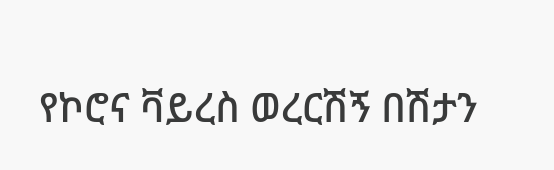የኮሮና ቫይረስ ወረርሽኝ በሽታን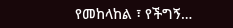የመከላከል ፣ የችግኝ…